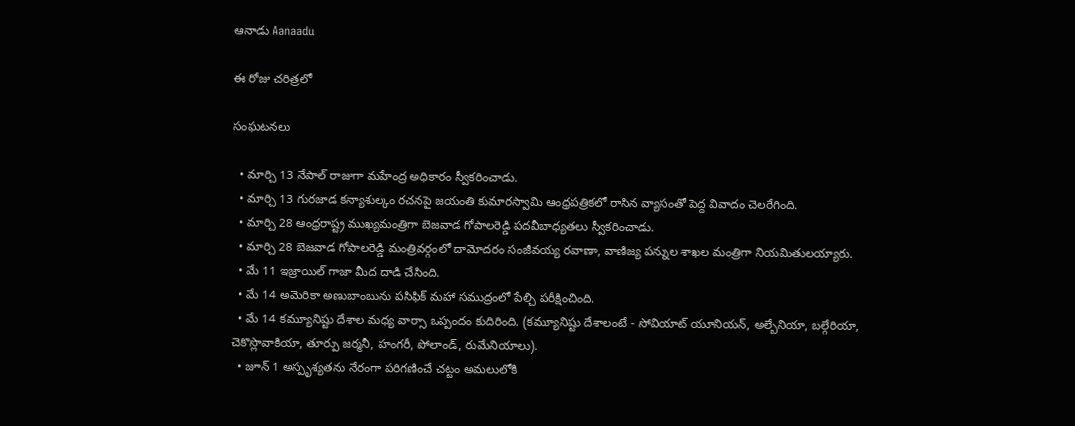ఆనాడు Aanaadu

ఈ రోజు చరిత్రలో

సంఘటనలు

  • మార్చి 13 నేపాల్ రాజుగా మహేంద్ర అధికారం స్వీకరించాడు.
  • మార్చి 13 గురజాడ కన్యాశుల్కం రచనపై జయంతి కుమారస్వామి ఆంధ్రపత్రికలో రాసిన వ్యాసంతో పెద్ద వివాదం చెలరేగింది.
  • మార్చి 28 ఆంధ్రరాష్ట్ర ముఖ్యమంత్రిగా బెజవాడ గోపాలరెడ్డి పదవీబాధ్యతలు స్వీకరించాడు.
  • మార్చి 28 బెజవాడ గోపాలరెడ్డి మంత్రివర్గంలో దామోదరం సంజీవయ్య రవాణా, వాణిజ్య పన్నుల శాఖల మంత్రిగా నియమితులయ్యారు.
  • మే 11 ఇజ్రాయిల్ గాజా మీద దాడి చేసింది.
  • మే 14 అమెరికా అణుబాంబును పసిఫిక్ మహా సముద్రంలో పేల్చి పరీక్షించింది.
  • మే 14 కమ్యూనిష్టు దేశాల మధ్య వార్సా ఒప్పందం కుదిరింది. (కమ్యూనిష్టు దేశాలంటే - సోవియాట్ యూనియన్, అల్బేనియా, బల్గేరియా, చెకొస్లొవాకియా, తూర్పు జర్మనీ, హంగరీ, పోలాండ్, రుమేనియాలు).
  • జూన్ 1 అస్పృశ్యతను నేరంగా పరిగణించే చట్టం అమలులోకి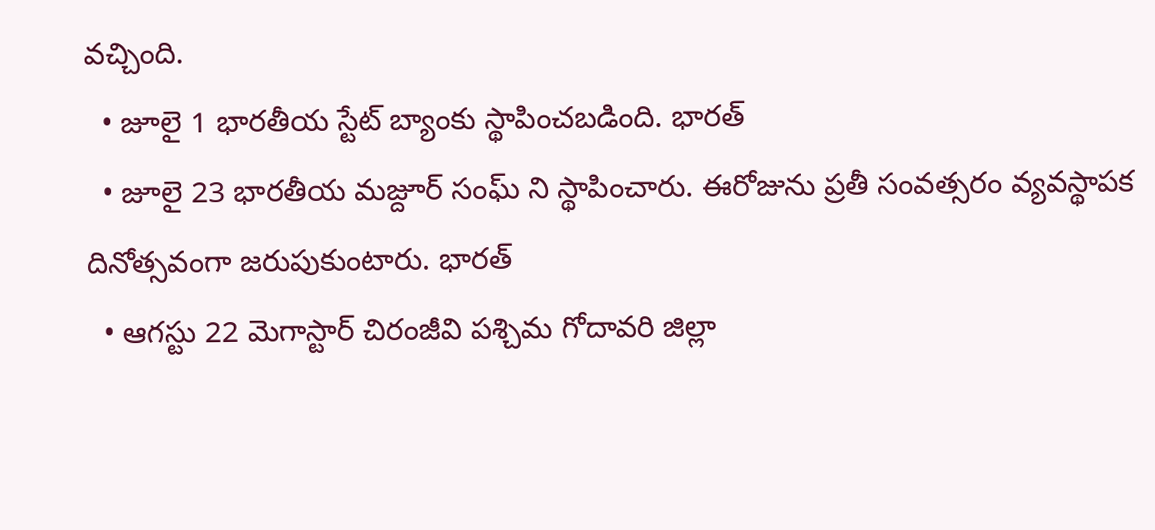వచ్చింది.
  • జూలై 1 భారతీయ స్టేట్ బ్యాంకు స్థాపించబడింది. భారత్
  • జూలై 23 భారతీయ మజ్దూర్ సంఘ్ ని స్థాపించారు. ఈరోజును ప్రతీ సంవత్సరం వ్యవస్థాపక దినోత్సవంగా జరుపుకుంటారు. భారత్
  • ఆగస్టు 22 మెగాస్టార్ చిరంజీవి పశ్చిమ గోదావరి జిల్లా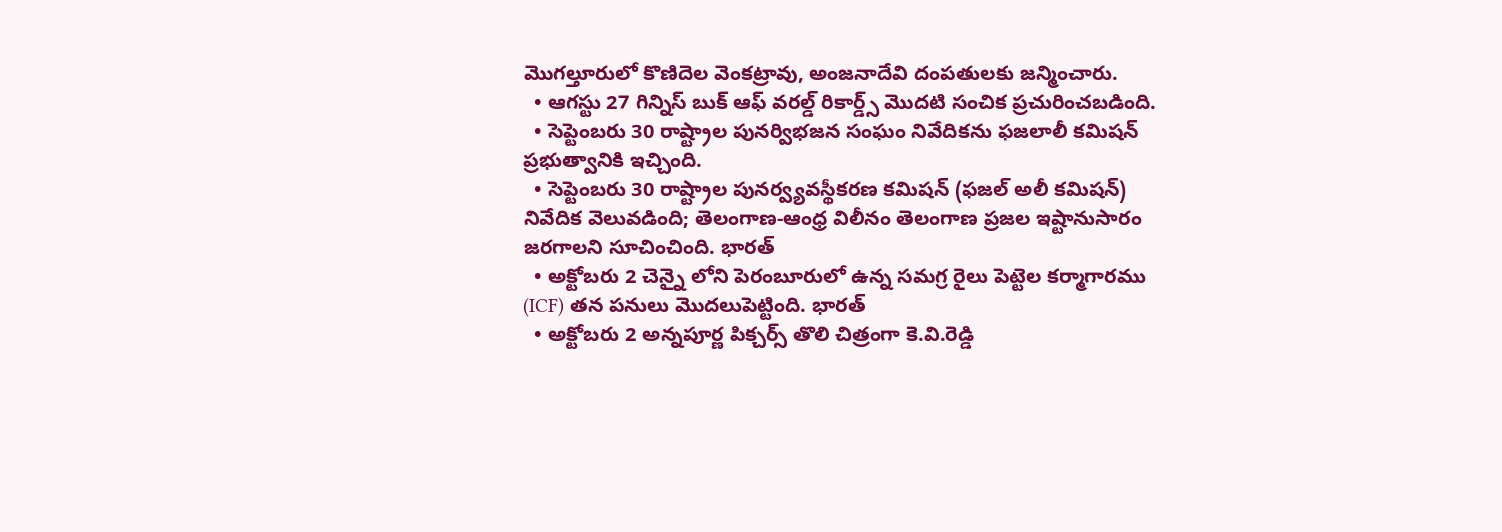మొగల్తూరులో కొణిదెల వెంకట్రావు, అంజనాదేవి దంపతులకు జన్మించారు.
  • ఆగస్టు 27 గిన్నిస్ బుక్ ఆఫ్ వరల్డ్ రికార్డ్స్ మొదటి సంచిక ప్రచురించబడింది.
  • సెప్టెంబరు 30 రాష్ట్రాల పునర్విభజన సంఘం నివేదికను ఫజలాలీ కమిషన్ ప్రభుత్వానికి ఇచ్చింది.
  • సెప్టెంబరు 30 రాష్ట్రాల పునర్వ్యవస్థీకరణ కమిషన్ (ఫజల్ అలీ కమిషన్) నివేదిక వెలువడింది; తెలంగాణ-ఆంధ్ర విలీనం తెలంగాణ ప్రజల ఇష్టానుసారం జరగాలని సూచించింది. భారత్
  • అక్టోబరు 2 చెన్నై లోని పెరంబూరులో ఉన్న సమగ్ర రైలు పెట్టెల కర్మాగారము (ICF) తన పనులు మొదలుపెట్టింది. భారత్
  • అక్టోబరు 2 అన్నపూర్ణ పిక్చర్స్ తొలి చిత్రంగా కె.వి.రెడ్డి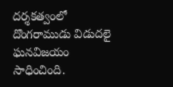దర్శకత్వంలో దొంగరాముడు విడుదలై ఘనవిజయం సాధించింది.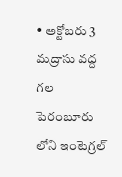• అక్టోబరు 3 మద్రాసు వద్ద గల పెరంబూరు లోని ఇంటెగ్రల్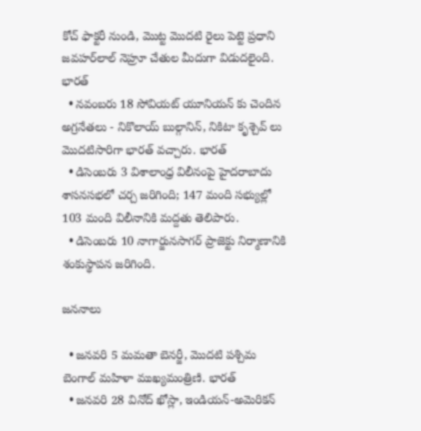కోచ్ ఫాక్టరీ నుండి, మొట్ట మొదటి రైలు పెట్టె ప్రధాని జవహర్‌లాల్‌ నెహ్రూ చేతుల మీదుగా విడుదలైంది. భారత్
  • నవంబరు 18 సోవియట్ యూనియన్ కు చెందిన అగ్రనేతలు - నికొలాయ్ బుల్గానిన్, నికిటా కృశ్చెవ్ లు మొదటిసారిగా భారత్ వచ్చారు. భారత్
  • డిసెంబరు 3 విశాలాంధ్ర విలీనంపై హైదరాబాదు శాసనసభలో చర్చ జరిగింది; 147 మంది సభ్యుల్లో 103 మంది విలీనానికి మద్దతు తెలిపారు.
  • డిసెంబరు 10 నాగార్జునసాగర్ ప్రాజెక్టు నిర్మాణానికి శంకుస్థాపన జరిగింది.

జననాలు

  • జనవరి 5 మమతా బెనర్జీ, మొదటి పశ్చిమ బెంగాల్ మహిళా ముఖ్యమంత్రిణి. భారత్
  • జనవరి 28 వినోద్ ఖోస్లా, ఇండియన్-అమెరికన్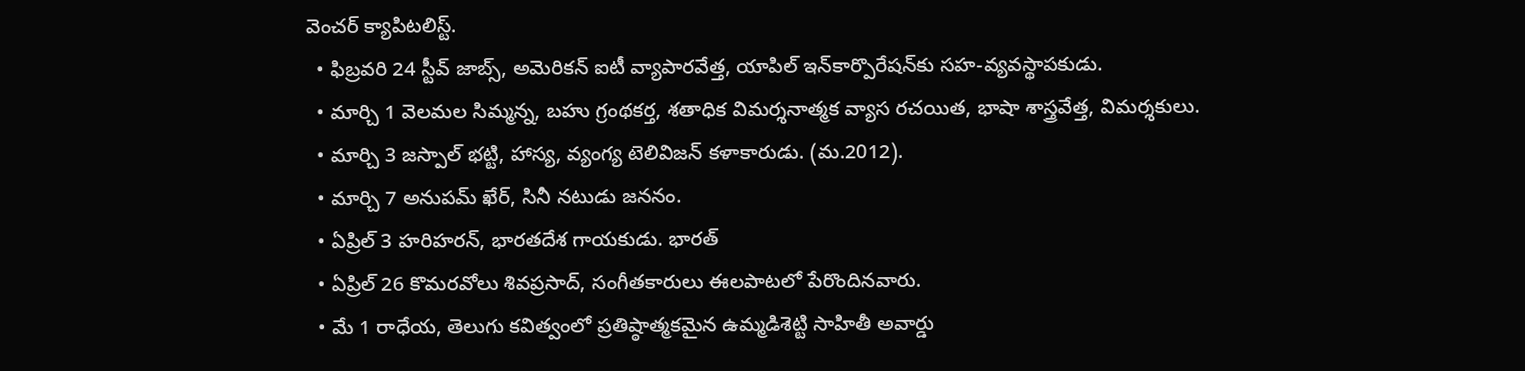వెంచర్ క్యాపిటలిస్ట్.
  • ఫిబ్రవరి 24 స్టీవ్ జాబ్స్, అమెరికన్ ఐటీ వ్యాపారవేత్త, యాపిల్ ఇన్‌కార్పొరేషన్‌కు సహ-వ్యవస్థాపకుడు.
  • మార్చి 1 వెలమల సిమ్మన్న, బహు గ్రంథకర్త, శతాధిక విమర్శనాత్మక వ్యాస రచయిత, భాషా శాస్త్రవేత్త, విమర్శకులు.
  • మార్చి 3 జస్పాల్ భట్టి, హాస్య, వ్యంగ్య టెలివిజన్ కళాకారుడు. (మ.2012).
  • మార్చి 7 అనుపమ్ ఖేర్, సినీ నటుడు జననం.
  • ఏప్రిల్ 3 హరిహరన్, భారతదేశ గాయకుడు. భారత్
  • ఏప్రిల్ 26 కొమరవోలు శివప్రసాద్, సంగీతకారులు ఈలపాటలో పేరొందినవారు.
  • మే 1 రాధేయ, తెలుగు కవిత్వంలో ప్రతిష్ఠాత్మకమైన ఉమ్మడిశెట్టి సాహితీ అవార్డు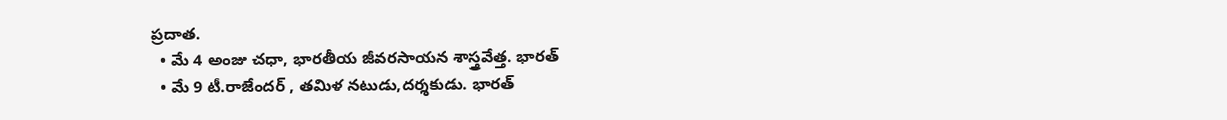ప్రదాత.
  • మే 4 అంజు చధా, భారతీయ జీవరసాయన శాస్త్రవేత్త. భారత్
  • మే 9 టీ.రాజేందర్ , తమిళ నటుడు,దర్శకుడు. భారత్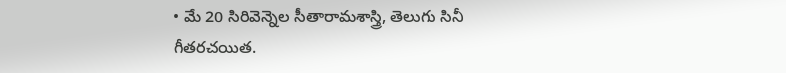• మే 20 సిరివెన్నెల సీతారామశాస్త్రి, తెలుగు సినీ గీతరచయిత.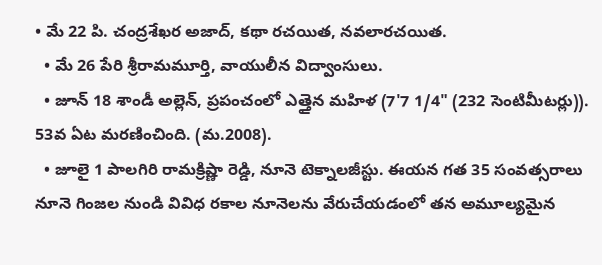• మే 22 పి. చంద్రశేఖర అజాద్, కథా రచయిత, నవలారచయిత.
  • మే 26 పేరి శ్రీరామమూర్తి, వాయులీన విద్వాంసులు.
  • జూన్ 18 శాండీ అల్లెన్, ప్రపంచంలో ఎత్తైన మహిళ (7'7 1/4" (232 సెంటిమీటర్లు)). 53వ ఏట మరణించింది. (మ.2008).
  • జూలై 1 పాలగిరి రామక్రిష్ణా రెడ్డి, నూనె టెక్నాలజీస్టు. ఈయన గత 35 సంవత్సరాలు నూనె గింజల నుండి వివిధ రకాల నూనెలను వేరుచేయడంలో తన అమూల్యమైన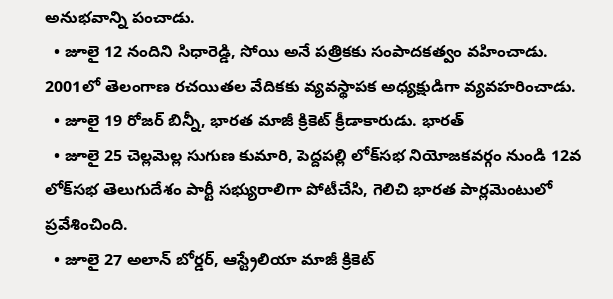అనుభవాన్ని పంచాడు.
  • జూలై 12 నందిని సిధారెడ్డి, సోయి అనే పత్రికకు సంపాదకత్వం వహించాడు. 2001లో తెలంగాణ రచయితల వేదికకు వ్యవస్థాపక అధ్యక్షుడిగా వ్యవహరించాడు.
  • జూలై 19 రోజర్ బిన్నీ, భారత మాజీ క్రికెట్ క్రీడాకారుడు. భారత్
  • జూలై 25 చెల్లమెల్ల సుగుణ కుమారి, పెద్దపల్లి లోక్‌సభ నియోజకవర్గం నుండి 12వ లోక్‌సభ తెలుగుదేశం పార్టీ సభ్యురాలిగా పోటీచేసి, గెలిచి భారత పార్లమెంటులో ప్రవేశించింది.
  • జూలై 27 అలాన్ బోర్డర్, ఆస్ట్రేలియా మాజీ క్రికెట్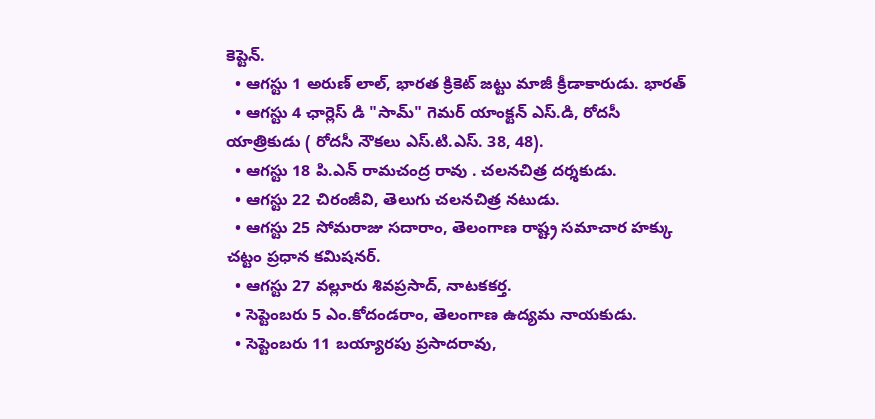కెప్టెన్.
  • ఆగస్టు 1 అరుణ్ లాల్, భారత క్రికెట్ జట్టు మాజీ క్రీడాకారుడు. భారత్
  • ఆగస్టు 4 ఛార్లెస్ డి "సామ్" గెమర్ యాంక్టన్ ఎస్.డి, రోదసీ యాత్రికుడు ( రోదసీ నౌకలు ఎస్.టి.ఎస్. 38, 48).
  • ఆగస్టు 18 పి.ఎన్ రామచంద్ర రావు . చలనచిత్ర దర్శకుడు.
  • ఆగస్టు 22 చిరంజీవి, తెలుగు చలనచిత్ర నటుడు.
  • ఆగస్టు 25 సోమరాజు సదారాం, తెలంగాణ రాష్ట్ర సమాచార హక్కు చట్టం ప్రధాన కమిషనర్.
  • ఆగస్టు 27 వల్లూరు శివప్రసాద్, నాటకకర్త.
  • సెప్టెంబరు 5 ఎం.కోదండరాం, తెలంగాణ ఉద్యమ నాయకుడు.
  • సెప్టెంబరు 11 బయ్యారపు ప్రసాదరావు,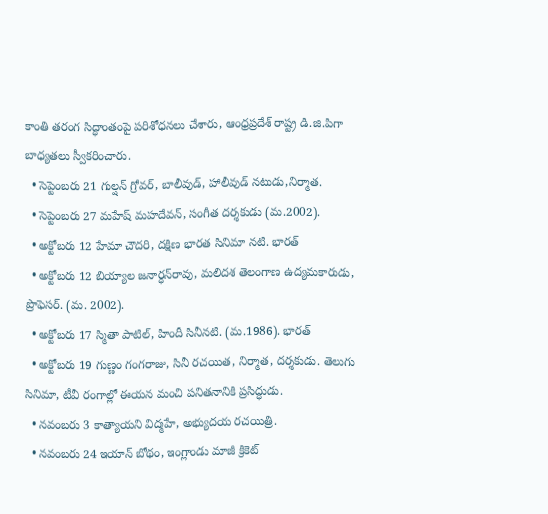కాంతి తరంగ సిద్ధాంతంపై పరిశోధనలు చేశారు, ఆంధ్రప్రదేశ్ రాష్ట్ర డి.జి.పిగా బాధ్యతలు స్వీకరించారు.
  • సెప్టెంబరు 21 గుల్షన్ గ్రోవర్, బాలీవుడ్, హాలీవుడ్ నటుడు,నిర్మాత.
  • సెప్టెంబరు 27 మహేష్ మహదేవన్, సంగీత దర్శకుడు (మ.2002).
  • అక్టోబరు 12 హేమా చౌదరి, దక్షిణ భారత సినిమా నటి. భారత్
  • అక్టోబరు 12 బియ్యాల జనార్ధన్‌రావు, మలిదశ తెలంగాణ ఉద్యమకారుడు, ప్రొఫెసర్. (మ. 2002).
  • అక్టోబరు 17 స్మితా పాటిల్, హిందీ సినీనటి. (మ.1986). భారత్
  • అక్టోబరు 19 గుణ్ణం గంగరాజు, సినీ రచయిత, నిర్మాత, దర్శకుడు. తెలుగు సినిమా, టీవీ రంగాల్లో ఈయన మంచి పనితనానికి ప్రసిద్ధుడు.
  • నవంబరు 3 కాత్యాయని విద్మహే, అభ్యుదయ రచయిత్రి.
  • నవంబరు 24 ఇయాన్ బోథం, ఇంగ్లాండు మాజీ క్రికెట్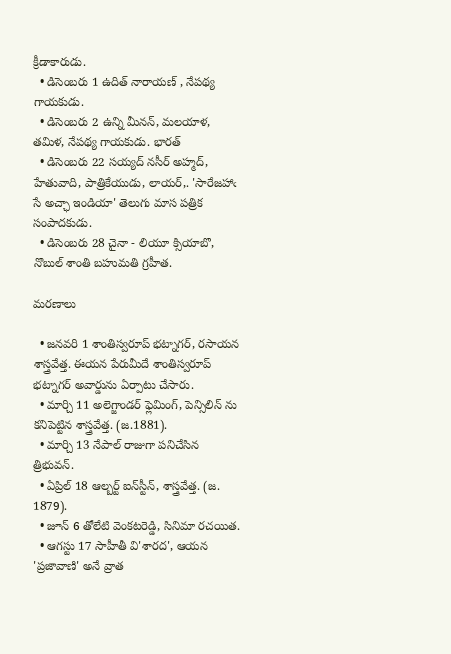క్రీడాకారుడు.
  • డిసెంబరు 1 ఉదిత్ నారాయణ్ , నేపథ్య గాయకుడు.
  • డిసెంబరు 2 ఉన్ని మీనన్, మలయాళ, తమిళ, నేపథ్య గాయకుడు. భారత్
  • డిసెంబరు 22 సయ్యద్ నసీర్ అహ్మద్, హేతువాది, పాత్రికేయుడు, లాయర్,. 'సారేజహాఁ సే అచ్ఛా ఇండియా' తెలుగు మాస పత్రిక సంపాదకుడు.
  • డిసెంబరు 28 చైనా - లియూ క్సియాబొ, నొబుల్ శాంతి బహుమతి గ్రహీత.

మరణాలు

  • జనవరి 1 శాంతిస్వరూప్‌ భట్నాగర్‌, రసాయన శాస్త్రవేత్త. ఈయన పేరుమీదే శాంతిస్వరూప్ భట్నాగర్‌ అవార్డును ఏర్పాటు చేసారు.
  • మార్చి 11 అలెగ్జాండర్ ఫ్లెమింగ్, పెన్సిలిన్ ‌ను కనిపెట్టిన శాస్త్రవేత్త. (జ.1881).
  • మార్చి 13 నేపాల్ రాజుగా పనిచేసిన త్రిభువన్.
  • ఏప్రిల్ 18 ఆల్బర్ట్ ఐన్‌స్టీన్, శాస్త్రవేత్త. (జ. 1879).
  • జూన్ 6 తోలేటి వెంకటరెడ్డి, సినిమా రచయిత.
  • ఆగస్టు 17 సాహీతీ వి'శారద', ఆయన 'ప్రజావాణి' అనే వ్రాత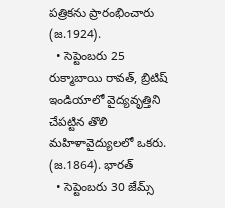పత్రికను ప్రారంభించారు (జ.1924).
  • సెప్టెంబరు 25 రుక్మాబాయి రావత్, బ్రిటిష్ ఇండియాలో వైద్యవృత్తిని చేపట్టిన తొలి మహిళావైద్యులలో ఒకరు. (జ.1864). భారత్
  • సెప్టెంబరు 30 జేమ్స్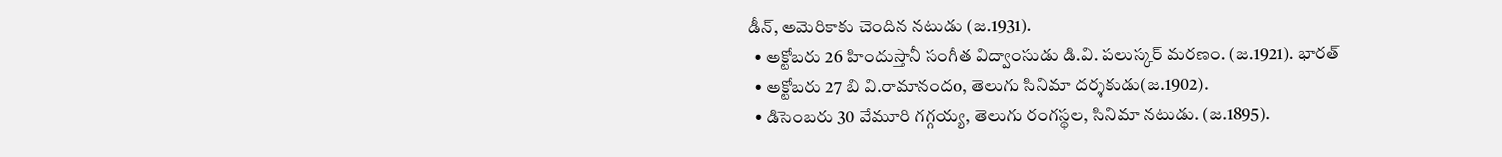డీన్, అమెరికాకు చెందిన నటుడు (జ.1931).
  • అక్టోబరు 26 హిందుస్తానీ సంగీత విద్వాంసుడు డి.వి. పలుస్కర్ మరణం. (జ.1921). భారత్
  • అక్టోబరు 27 బి వి.రామానందo, తెలుగు సినిమా దర్శకుడు(జ.1902).
  • డిసెంబరు 30 వేమూరి గగ్గయ్య, తెలుగు రంగస్థల, సినిమా నటుడు. (జ.1895).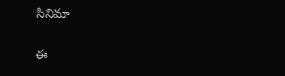సినిమా

ఈ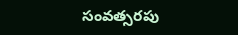సంవత్సరపు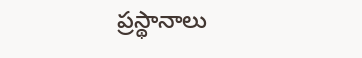ప్రస్థానాలు